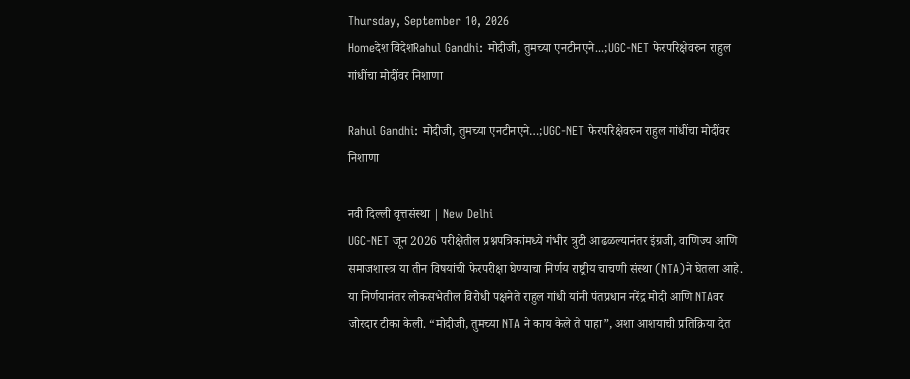Thursday, September 10, 2026
Homeदेश विदेशRahul Gandhi: मोदीजी, तुमच्या एनटीनएने...;UGC-NET फेरपरिक्षेवरुन राहुल गांधींचा मोदींवर निशाणा

Rahul Gandhi: मोदीजी, तुमच्या एनटीनएने…;UGC-NET फेरपरिक्षेवरुन राहुल गांधींचा मोदींवर निशाणा

नवी दिल्ली वृत्तसंस्था | New Delhi
UGC-NET जून 2026 परीक्षेतील प्रश्नपत्रिकांमध्ये गंभीर त्रुटी आढळल्यानंतर इंग्रजी, वाणिज्य आणि समाजशास्त्र या तीन विषयांची फेरपरीक्षा घेण्याचा निर्णय राष्ट्रीय चाचणी संस्था (NTA)ने घेतला आहे. या निर्णयानंतर लोकसभेतील विरोधी पक्षनेते राहुल गांधी यांनी पंतप्रधान नरेंद्र मोदी आणि NTAवर जोरदार टीका केली. “मोदीजी, तुमच्या NTA ने काय केले ते पाहा”, अशा आशयाची प्रतिक्रिया देत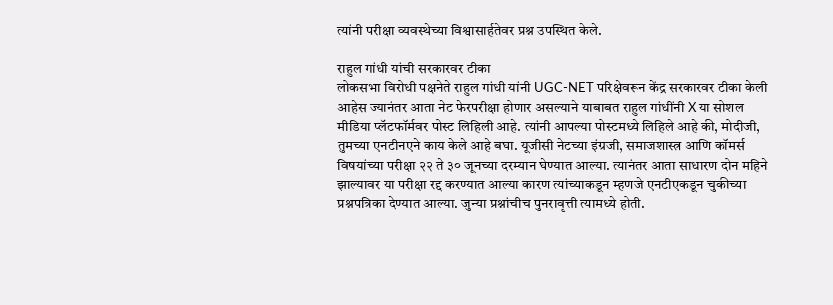त्यांनी परीक्षा व्यवस्थेच्या विश्वासार्हतेवर प्रश्न उपस्थित केले.

राहुल गांधी यांची सरकारवर टीका
लोकसभा विरोधी पक्षनेते राहुल गांधी यांनी UGC-NET परिक्षेवरून केंद्र सरकारवर टीका केली आहेस ज्यानंतर आता नेट फेरपरीक्षा होणार असल्याने याबाबत राहुल गांधींनी X या सोशल मीडिया प्लॅटफॉर्मवर पोस्ट लिहिली आहे. त्यांनी आपल्या पोस्टमध्ये लिहिले आहे की, मोदीजी, तुमच्या एनटीनएने काय केले आहे बघा. यूजीसी नेटच्या इंग्रजी, समाजशास्त्र आणि कॉमर्स विषयांच्या परीक्षा २२ ते ३० जूनच्या दरम्यान घेण्यात आल्या. त्यानंतर आता साधारण दोन महिने झाल्यावर या परीक्षा रद्द करण्यात आल्या कारण त्यांच्याकडून म्हणजे एनटीएकडून चुकीच्या प्रश्नपत्रिका देण्यात आल्या. जुन्या प्रश्नांचीच पुनरावृत्ती त्यामध्ये होती.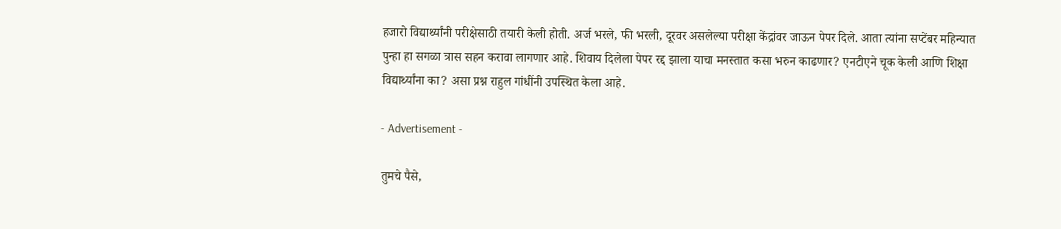हजारो विद्यार्थ्यांनी परीक्षेसाठी तयारी केली होती. अर्ज भरले, फी भरली, दूरवर असलेल्या परीक्षा केंद्रांवर जाऊन पेपर दिले. आता त्यांना सप्टेंबर महिन्यात पुन्हा हा सगळा त्रास सहन करावा लागणार आहे. शिवाय दिलेला पेपर रद्द झाला याचा मनस्तात कसा भरुन काढणार? एनटीएने चूक केली आणि शिक्षा विद्यार्थ्यांना का? असा प्रश्न राहुल गांधींनी उपस्थित केला आहे.

- Advertisement -

तुमचे पैसे,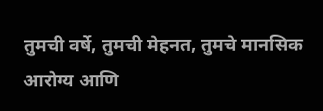तुमची वर्षे, तुमची मेहनत, तुमचे मानसिक आरोग्य आणि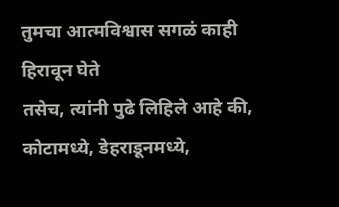तुमचा आत्मविश्वास सगळं काही हिरावून घेते
तसेच, त्यांनी पुढे लिहिले आहे की, कोटामध्ये, डेहराडूनमध्ये,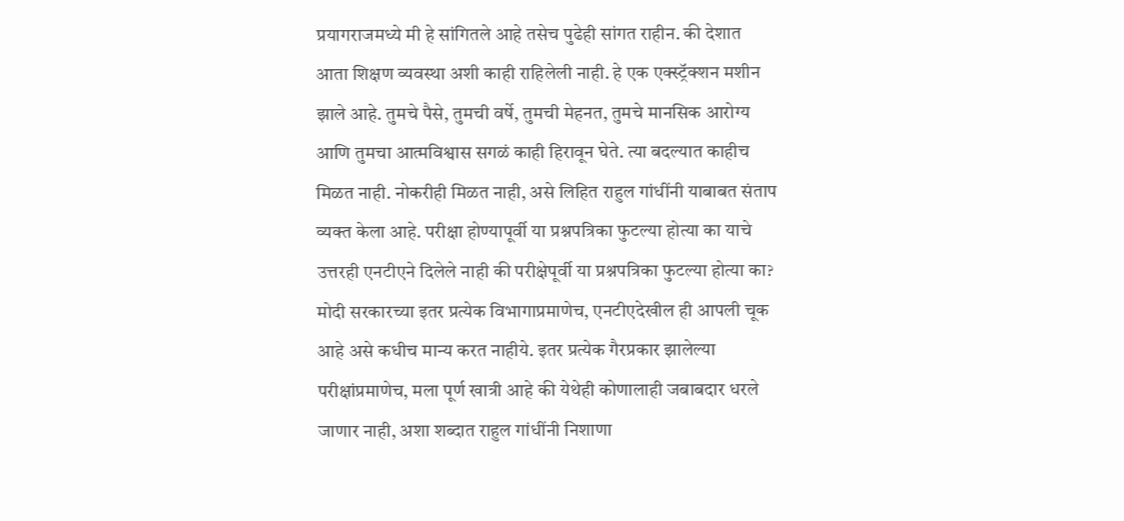प्रयागराजमध्ये मी हे सांगितले आहे तसेच पुढेही सांगत राहीन. की देशात आता शिक्षण व्यवस्था अशी काही राहिलेली नाही. हे एक एक्स्ट्रॅक्शन मशीन झाले आहे. तुमचे पैसे, तुमची वर्षे, तुमची मेहनत, तुमचे मानसिक आरोग्य आणि तुमचा आत्मविश्वास सगळं काही हिरावून घेते. त्या बदल्यात काहीच मिळत नाही. नोकरीही मिळत नाही, असे लिहित राहुल गांधींनी याबाबत संताप व्यक्त केला आहे. परीक्षा होण्यापूर्वी या प्रश्नपत्रिका फुटल्या होत्या का याचे उत्तरही एनटीएने दिलेले नाही की परीक्षेपूर्वी या प्रश्नपत्रिका फुटल्या होत्या का? मोदी सरकारच्या इतर प्रत्येक विभागाप्रमाणेच, एनटीएदेखील ही आपली चूक आहे असे कधीच मान्य करत नाहीये. इतर प्रत्येक गैरप्रकार झालेल्या परीक्षांप्रमाणेच, मला पूर्ण खात्री आहे की येथेही कोणालाही जबाबदार धरले जाणार नाही, अशा शब्दात राहुल गांधींनी निशाणा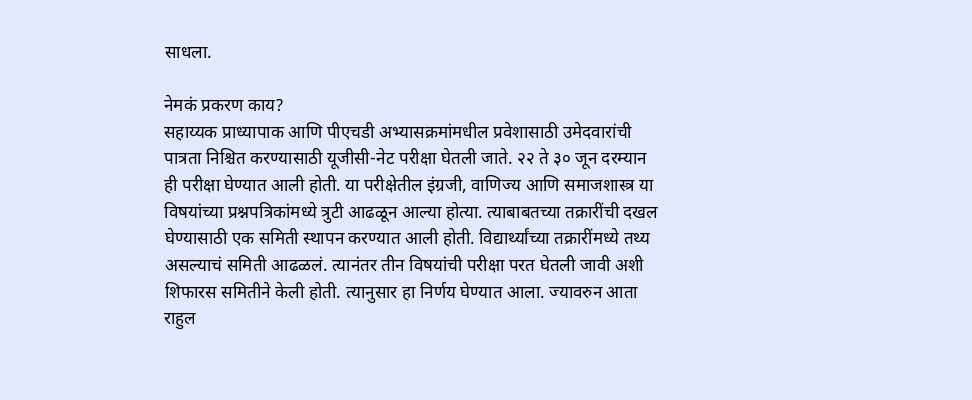साधला.

नेमकं प्रकरण काय?
सहाय्यक प्राध्यापाक आणि पीएचडी अभ्यासक्रमांमधील प्रवेशासाठी उमेदवारांची पात्रता निश्चित करण्यासाठी यूजीसी-नेट परीक्षा घेतली जाते. २२ ते ३० जून दरम्यान ही परीक्षा घेण्यात आली होती. या परीक्षेतील इंग्रजी, वाणिज्य आणि समाजशास्त्र या विषयांच्या प्रश्नपत्रिकांमध्ये त्रुटी आढळून आल्या होत्या. त्याबाबतच्या तक्रारींची दखल घेण्यासाठी एक समिती स्थापन करण्यात आली होती. विद्यार्थ्यांच्या तक्रारींमध्ये तथ्य असल्याचं समिती आढळलं. त्यानंतर तीन विषयांची परीक्षा परत घेतली जावी अशी शिफारस समितीने केली होती. त्यानुसार हा निर्णय घेण्यात आला. ज्यावरुन आता राहुल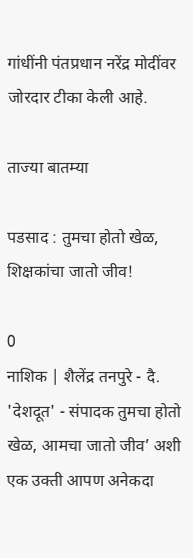गांधींनी पंतप्रधान नरेंद्र मोदींवर जोरदार टीका केली आहे.

ताज्या बातम्या

पडसाद : तुमचा होतो खेळ, शिक्षकांचा जातो जीव!

0
नाशिक | शैलेंद्र तनपुरे - दै. 'देशदूत' - संपादक तुमचा होतो खेळ, आमचा जातो जीव’ अशी एक उक्ती आपण अनेकदा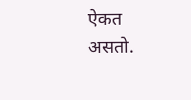ऐकत असतो.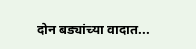दोन बड्यांच्या वादात...